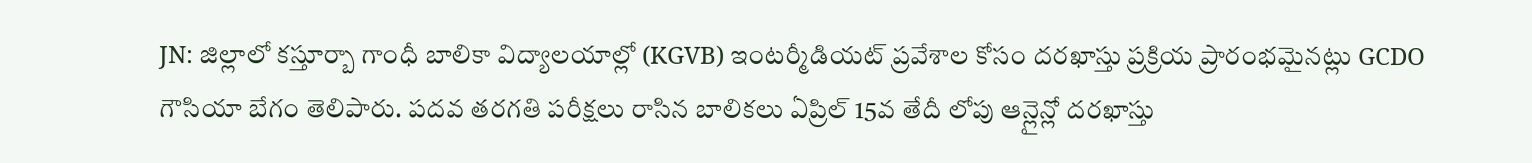JN: జిల్లాలో కస్తూర్బా గాంధీ బాలికా విద్యాలయాల్లో (KGVB) ఇంటర్మీడియట్ ప్రవేశాల కోసం దరఖాస్తు ప్రక్రియ ప్రారంభమైనట్లు GCDO గౌసియా బేగం తెలిపారు. పదవ తరగతి పరీక్షలు రాసిన బాలికలు ఏప్రిల్ 15వ తేదీ లోపు ఆన్లైన్లో దరఖాస్తు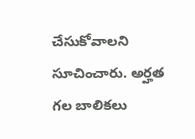చేసుకోవాలని సూచించారు. అర్హత గల బాలికలు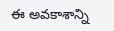ఈ అవకాశాన్ని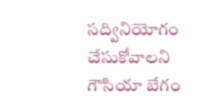సద్వినియోగం చేసుకోవాలని గౌసియా బేగం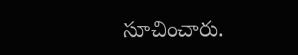సూచించారు.